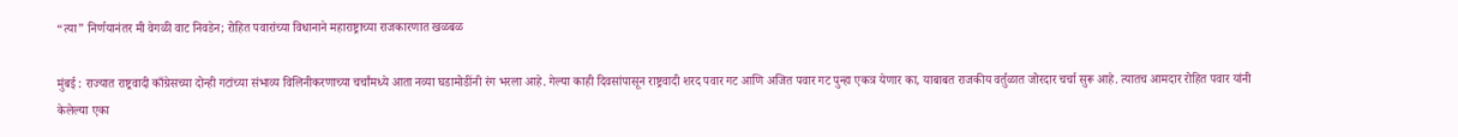“त्या” निर्णयानंतर मी वेगळी वाट निवडेन; रोहित पवारांच्या विधानाने महाराष्ट्राच्या राजकारणात खळबळ

मुंबई : राज्यात राष्ट्रवादी काँग्रेसच्या दोन्ही गटांच्या संभाव्य विलिनीकरणाच्या चर्चांमध्ये आता नव्या घडामोडींनी रंग भरला आहे. गेल्या काही दिवसांपासून राष्ट्रवादी शरद पवार गट आणि अजित पवार गट पुन्हा एकत्र येणार का, याबाबत राजकीय वर्तुळात जोरदार चर्चा सुरू आहे. त्यातच आमदार रोहित पवार यांनी केलेल्या एका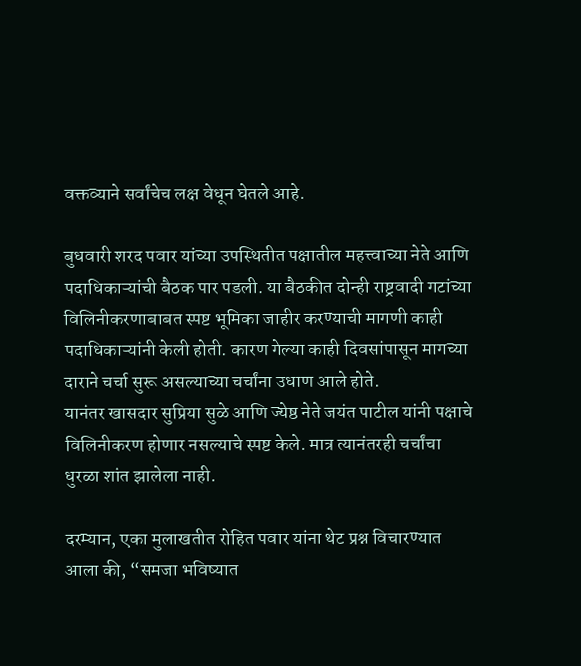वक्तव्याने सर्वांचेच लक्ष वेधून घेतले आहे.

बुधवारी शरद पवार यांच्या उपस्थितीत पक्षातील महत्त्वाच्या नेते आणि पदाधिकाऱ्यांची बैठक पार पडली. या बैठकीत दोन्ही राष्ट्रवादी गटांच्या विलिनीकरणाबाबत स्पष्ट भूमिका जाहीर करण्याची मागणी काही पदाधिकाऱ्यांनी केली होती. कारण गेल्या काही दिवसांपासून मागच्या दाराने चर्चा सुरू असल्याच्या चर्चांना उधाण आले होते.
यानंतर खासदार सुप्रिया सुळे आणि ज्येष्ठ नेते जयंत पाटील यांनी पक्षाचे विलिनीकरण होणार नसल्याचे स्पष्ट केले. मात्र त्यानंतरही चर्चांचा धुरळा शांत झालेला नाही.

दरम्यान, एका मुलाखतीत रोहित पवार यांना थेट प्रश्न विचारण्यात आला की, “समजा भविष्यात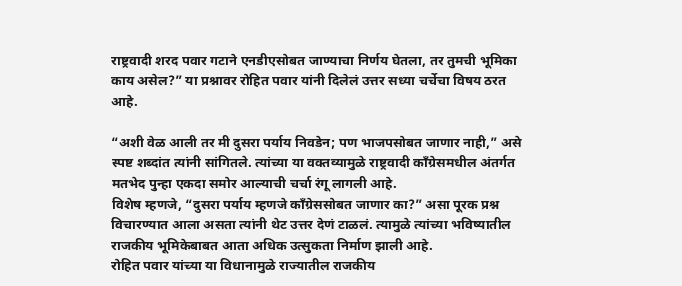राष्ट्रवादी शरद पवार गटाने एनडीएसोबत जाण्याचा निर्णय घेतला, तर तुमची भूमिका काय असेल?” या प्रश्नावर रोहित पवार यांनी दिलेलं उत्तर सध्या चर्चेचा विषय ठरत आहे.

“अशी वेळ आली तर मी दुसरा पर्याय निवडेन; पण भाजपसोबत जाणार नाही,” असे स्पष्ट शब्दांत त्यांनी सांगितले. त्यांच्या या वक्तव्यामुळे राष्ट्रवादी काँग्रेसमधील अंतर्गत मतभेद पुन्हा एकदा समोर आल्याची चर्चा रंगू लागली आहे.
विशेष म्हणजे, “दुसरा पर्याय म्हणजे काँग्रेससोबत जाणार का?” असा पूरक प्रश्न विचारण्यात आला असता त्यांनी थेट उत्तर देणं टाळलं. त्यामुळे त्यांच्या भविष्यातील राजकीय भूमिकेबाबत आता अधिक उत्सुकता निर्माण झाली आहे.
रोहित पवार यांच्या या विधानामुळे राज्यातील राजकीय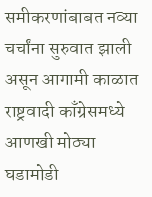समीकरणांबाबत नव्या चर्चांना सुरुवात झाली असून आगामी काळात राष्ट्रवादी काँग्रेसमध्ये आणखी मोठ्या घडामोडी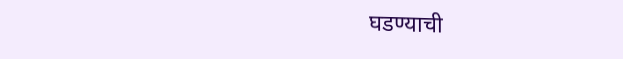घडण्याची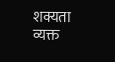शक्यता व्यक्त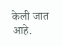केली जात आहे.